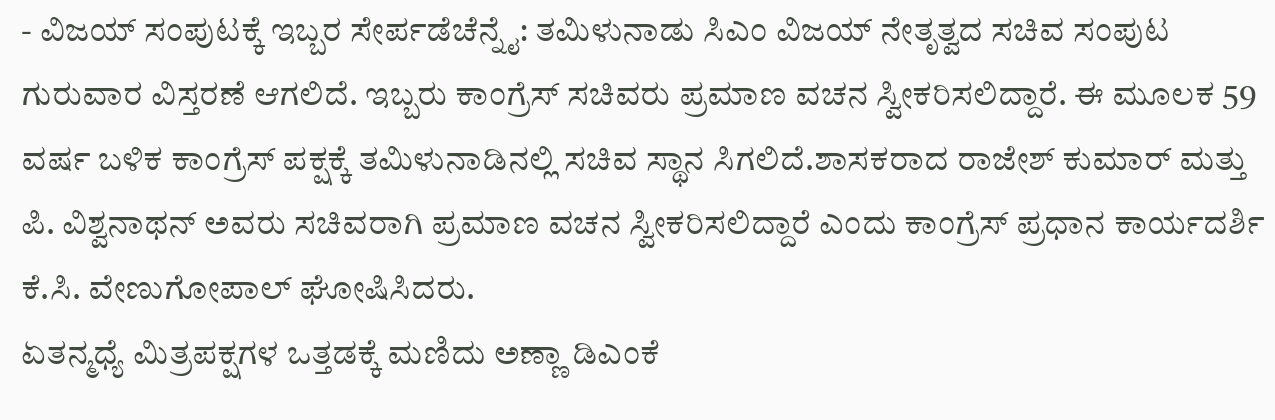- ವಿಜಯ್ ಸಂಪುಟಕ್ಕೆ ಇಬ್ಬರ ಸೇರ್ಪಡೆಚೆನ್ನೈ: ತಮಿಳುನಾಡು ಸಿಎಂ ವಿಜಯ್ ನೇತೃತ್ವದ ಸಚಿವ ಸಂಪುಟ ಗುರುವಾರ ವಿಸ್ತರಣೆ ಆಗಲಿದೆ. ಇಬ್ಬರು ಕಾಂಗ್ರೆಸ್ ಸಚಿವರು ಪ್ರಮಾಣ ವಚನ ಸ್ವೀಕರಿಸಲಿದ್ದಾರೆ. ಈ ಮೂಲಕ 59 ವರ್ಷ ಬಳಿಕ ಕಾಂಗ್ರೆಸ್ ಪಕ್ಷಕ್ಕೆ ತಮಿಳುನಾಡಿನಲ್ಲಿ ಸಚಿವ ಸ್ಥಾನ ಸಿಗಲಿದೆ.ಶಾಸಕರಾದ ರಾಜೇಶ್ ಕುಮಾರ್ ಮತ್ತು ಪಿ. ವಿಶ್ವನಾಥನ್ ಅವರು ಸಚಿವರಾಗಿ ಪ್ರಮಾಣ ವಚನ ಸ್ವೀಕರಿಸಲಿದ್ದಾರೆ ಎಂದು ಕಾಂಗ್ರೆಸ್ ಪ್ರಧಾನ ಕಾರ್ಯದರ್ಶಿ ಕೆ.ಸಿ. ವೇಣುಗೋಪಾಲ್ ಘೋಷಿಸಿದರು.
ಏತನ್ಮಧ್ಯೆ ಮಿತ್ರಪಕ್ಷಗಳ ಒತ್ತಡಕ್ಕೆ ಮಣಿದು ಅಣ್ಣಾ ಡಿಎಂಕೆ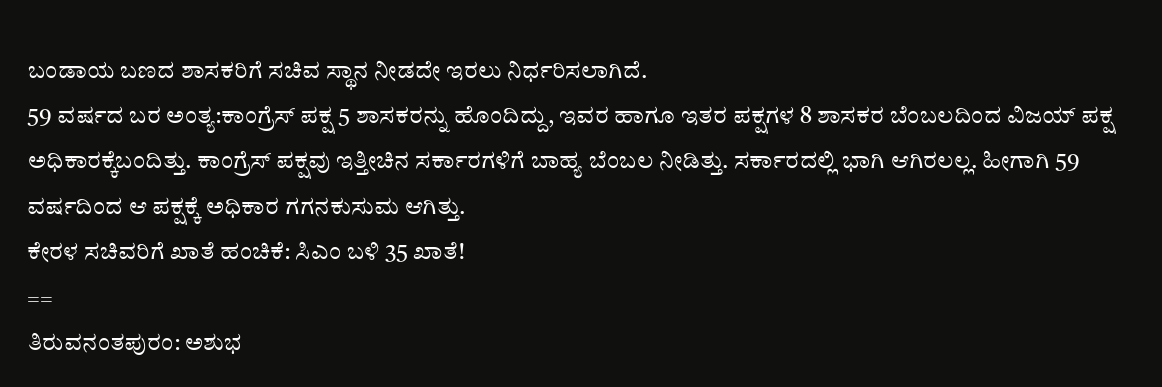ಬಂಡಾಯ ಬಣದ ಶಾಸಕರಿಗೆ ಸಚಿವ ಸ್ಥಾನ ನೀಡದೇ ಇರಲು ನಿರ್ಧರಿಸಲಾಗಿದೆ.
59 ವರ್ಷದ ಬರ ಅಂತ್ಯ:ಕಾಂಗ್ರೆಸ್ ಪಕ್ಷ 5 ಶಾಸಕರನ್ನು ಹೊಂದಿದ್ದು, ಇವರ ಹಾಗೂ ಇತರ ಪಕ್ಷಗಳ 8 ಶಾಸಕರ ಬೆಂಬಲದಿಂದ ವಿಜಯ್ ಪಕ್ಷ ಅಧಿಕಾರಕ್ಕೆಬಂದಿತ್ತು. ಕಾಂಗ್ರೆಸ್ ಪಕ್ಷವು ಇತ್ತೀಚಿನ ಸರ್ಕಾರಗಳಿಗೆ ಬಾಹ್ಯ ಬೆಂಬಲ ನೀಡಿತ್ತು. ಸರ್ಕಾರದಲ್ಲಿ ಭಾಗಿ ಆಗಿರಲಲ್ಲ. ಹೀಗಾಗಿ 59 ವರ್ಷದಿಂದ ಆ ಪಕ್ಷಕ್ಕೆ ಅಧಿಕಾರ ಗಗನಕುಸುಮ ಆಗಿತ್ತು.
ಕೇರಳ ಸಚಿವರಿಗೆ ಖಾತೆ ಹಂಚಿಕೆ: ಸಿಎಂ ಬಳಿ 35 ಖಾತೆ!
==
ತಿರುವನಂತಪುರಂ: ಅಶುಭ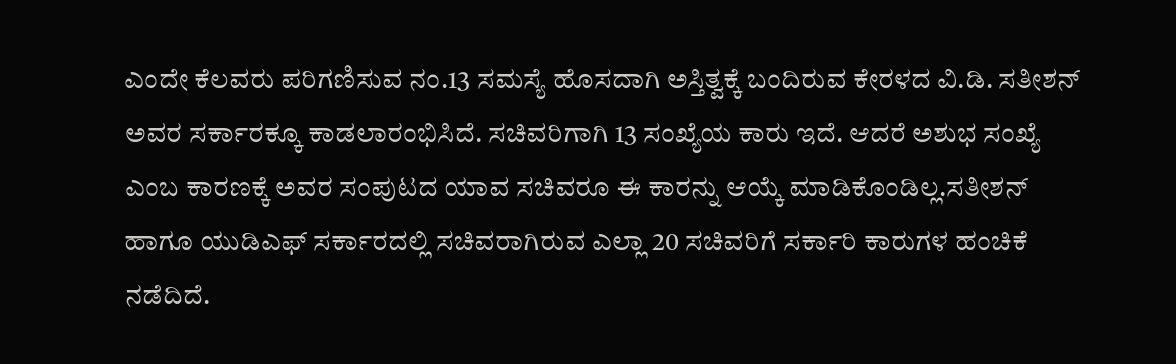ಎಂದೇ ಕೆಲವರು ಪರಿಗಣಿಸುವ ನಂ.13 ಸಮಸ್ಯೆ ಹೊಸದಾಗಿ ಅಸ್ತಿತ್ವಕ್ಕೆ ಬಂದಿರುವ ಕೇರಳದ ವಿ.ಡಿ. ಸತೀಶನ್ ಅವರ ಸರ್ಕಾರಕ್ಕೂ ಕಾಡಲಾರಂಭಿಸಿದೆ. ಸಚಿವರಿಗಾಗಿ 13 ಸಂಖ್ಯೆಯ ಕಾರು ಇದೆ. ಆದರೆ ಅಶುಭ ಸಂಖ್ಯೆ ಎಂಬ ಕಾರಣಕ್ಕೆ ಅವರ ಸಂಪುಟದ ಯಾವ ಸಚಿವರೂ ಈ ಕಾರನ್ನು ಆಯ್ಕೆ ಮಾಡಿಕೊಂಡಿಲ್ಲ.ಸತೀಶನ್ ಹಾಗೂ ಯುಡಿಎಫ್ ಸರ್ಕಾರದಲ್ಲಿ ಸಚಿವರಾಗಿರುವ ಎಲ್ಲಾ 20 ಸಚಿವರಿಗೆ ಸರ್ಕಾರಿ ಕಾರುಗಳ ಹಂಚಿಕೆ ನಡೆದಿದೆ.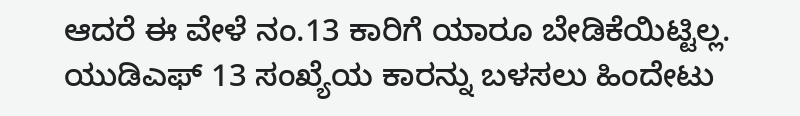ಆದರೆ ಈ ವೇಳೆ ನಂ.13 ಕಾರಿಗೆ ಯಾರೂ ಬೇಡಿಕೆಯಿಟ್ಟಿಲ್ಲ. ಯುಡಿಎಫ್ 13 ಸಂಖ್ಯೆಯ ಕಾರನ್ನು ಬಳಸಲು ಹಿಂದೇಟು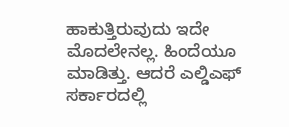ಹಾಕುತ್ತಿರುವುದು ಇದೇ ಮೊದಲೇನಲ್ಲ. ಹಿಂದೆಯೂ ಮಾಡಿತ್ತು. ಆದರೆ ಎಲ್ಡಿಎಫ್ ಸರ್ಕಾರದಲ್ಲಿ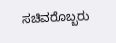ಸಚಿವರೊಬ್ಬರು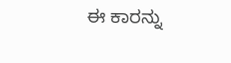ಈ ಕಾರನ್ನು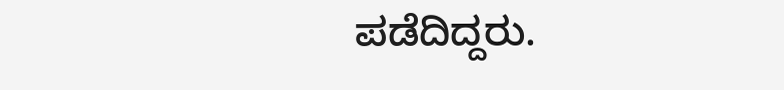ಪಡೆದಿದ್ದರು.